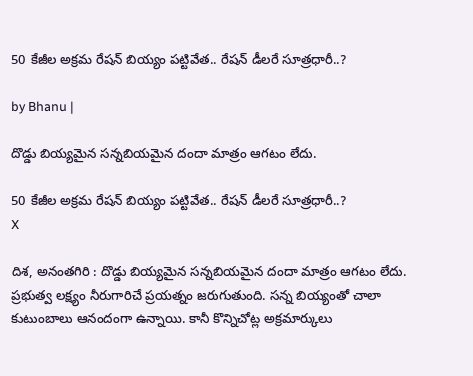50 కేజీల అక్రమ రేషన్ బియ్యం పట్టివేత.. రేషన్ డీలరే సూత్రధారీ..?

by Bhanu |

దొడ్డు బియ్యమైన సన్నబియమైన దందా మాత్రం ఆగటం లేదు.

50 కేజీల అక్రమ రేషన్ బియ్యం పట్టివేత.. రేషన్ డీలరే సూత్రధారీ..?
X

దిశ, అనంతగిరి : దొడ్డు బియ్యమైన సన్నబియమైన దందా మాత్రం ఆగటం లేదు. ప్రభుత్వ లక్ష్యం నీరుగారిచే ప్రయత్నం జరుగుతుంది. సన్న బియ్యంతో చాలా కుటుంబాలు ఆనందంగా ఉన్నాయి. కానీ కొన్నిచోట్ల అక్రమార్కులు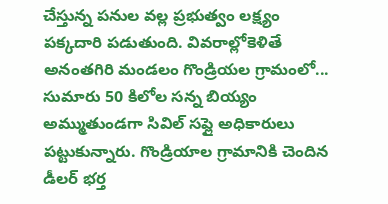చేస్తున్న పనుల వల్ల ప్రభుత్వం లక్ష్యం పక్కదారి పడుతుంది. వివరాల్లోకెళితే అనంతగిరి మండలం గొండ్రియల గ్రామంలో... సుమారు 50 కిలోల సన్న బియ్యం అమ్ముతుండగా సివిల్ సప్లై అధికారులు పట్టుకున్నారు. గొండ్రియాల గ్రామానికి చెందిన డీలర్ భర్త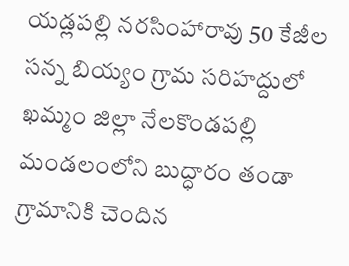యడ్లపల్లి నరసింహారావు 50 కేజీల సన్న బియ్యం గ్రామ సరిహద్దులో ఖమ్మం జిల్లా నేలకొండపల్లి మండలంలోని బుద్ధారం తండా గ్రామానికి చెందిన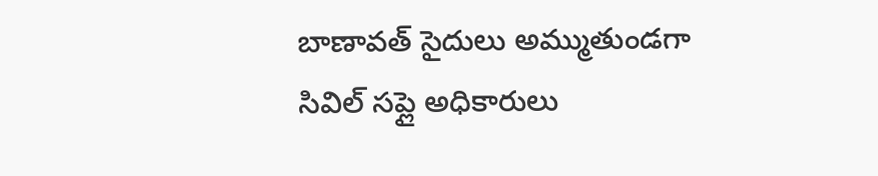బాణావత్ సైదులు అమ్ముతుండగా సివిల్ సప్లై అధికారులు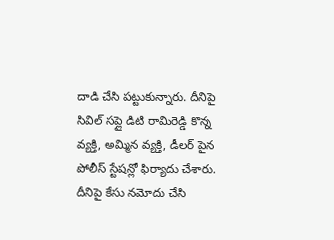దాడి చేసి పట్టుకున్నారు. దీనిపై సివిల్ సప్లై డిటి రామిరెడ్డి కొన్న వ్యక్తి, అమ్మిన వ్యక్తి, డీలర్ పైన పోలీస్ స్టేషన్లో ఫిర్యాదు చేశారు. దీనిపై కేసు నమోదు చేసి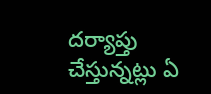దర్యాప్తు చేస్తున్నట్లు ఏ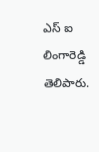ఎస్ ఐ లింగారెడ్డి తెలిపారు.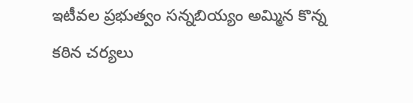ఇటీవల ప్రభుత్వం సన్నబియ్యం అమ్మిన కొన్న కఠిన చర్యలు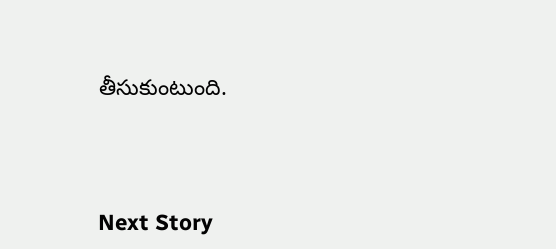తీసుకుంటుంది.




Next Story